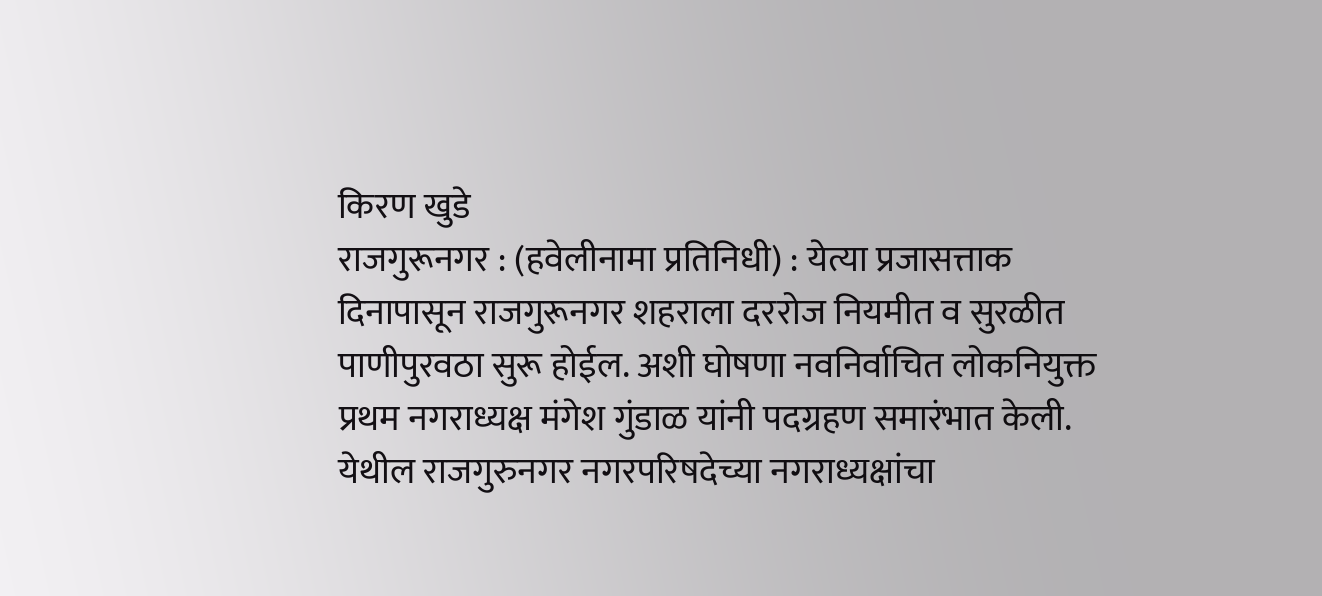किरण खुडे
राजगुरूनगर : (हवेलीनामा प्रतिनिधी) : येत्या प्रजासत्ताक दिनापासून राजगुरूनगर शहराला दररोज नियमीत व सुरळीत पाणीपुरवठा सुरू होईल. अशी घोषणा नवनिर्वाचित लोकनियुक्त प्रथम नगराध्यक्ष मंगेश गुंडाळ यांनी पदग्रहण समारंभात केली.
येथील राजगुरुनगर नगरपरिषदेच्या नगराध्यक्षांचा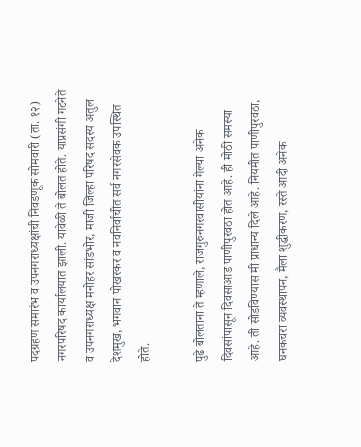पदग्रहण समारंभ व उपनगराध्यक्षांची निवडणूक सोमवारी (ता. १२) नगरपरिषद कार्यालयात झाली. यावेळी ते बोलत होते. याप्रसंगी गटनेते व उपनगराध्यक्ष मनोहर सांडभोर, माजी जिल्हा परिषद सदस्य अतुल देशमुख, भगवान पोखरकर व नवनिर्वाचीत सर्व नगरसेवक उपस्थित होते.

पुढे बोलताना ते म्हणाले, राजगुरुनगरवासीयांना गेल्या अनेक दिवसांपासून दिवसाआड पाणीपुरवठा होत आहे. ही मोठी समस्या आहे. ती सोडविण्यास मी प्राधान्य दिले आहे. नियमीत पाणीपुरवठा, घनकचरा व्यवस्थापन, मैला शुद्धीकरण, रस्ते आदी अनेक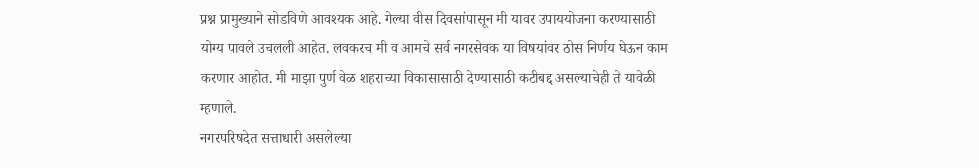प्रश्न प्रामुख्याने सोडविणे आवश्यक आहे. गेल्या वीस दिवसांपासून मी यावर उपाययोजना करण्यासाठी योग्य पावले उचलली आहेत. लवकरच मी व आमचे सर्व नगरसेवक या विषयांवर ठोस निर्णय घेऊन काम करणार आहोत. मी माझा पुर्ण वेळ शहराच्या विकासासाठी देण्यासाठी कटीबद्द असल्याचेही ते यावेळी म्हणाले.
नगरपरिषदेत सत्ताधारी असलेल्या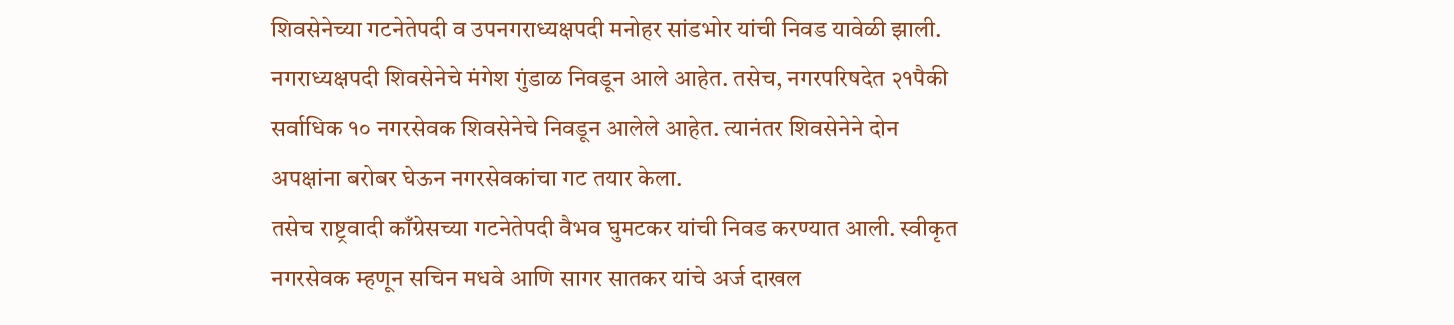शिवसेनेच्या गटनेतेपदी व उपनगराध्यक्षपदी मनोहर सांडभोर यांची निवड यावेळी झाली.
नगराध्यक्षपदी शिवसेनेचे मंगेश गुंडाळ निवडून आले आहेत. तसेच, नगरपरिषदेत २१पैकी सर्वाधिक १० नगरसेवक शिवसेनेचे निवडून आलेले आहेत. त्यानंतर शिवसेनेने दोन अपक्षांना बरोबर घेऊन नगरसेवकांचा गट तयार केला.
तसेच राष्ट्रवादी काँग्रेसच्या गटनेतेपदी वैभव घुमटकर यांची निवड करण्यात आली. स्वीकृत नगरसेवक म्हणून सचिन मधवे आणि सागर सातकर यांचे अर्ज दाखल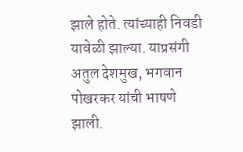झाले होते. त्यांच्याही निवडी यावेळी झाल्या. याप्रसंगी अतुल देशमुख, भगवान पोखरकर यांची भाषणे झाली.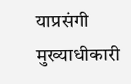याप्रसंगी मुख्याधीकारी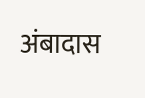अंबादास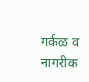गर्कळ व नागरीक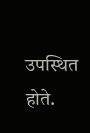उपस्थित होते.